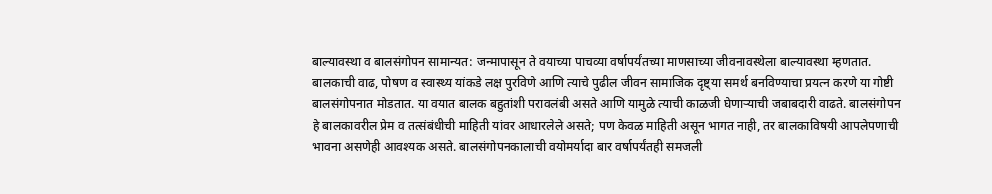बाल्यावस्था व बालसंगोपन सामान्यत: जन्मापासून ते वयाच्या पाचव्या वर्षापर्यंतच्या माणसाच्या जीवनावस्थेला बाल्यावस्था म्हणतात. बालकाची वाढ, पोषण व स्वास्थ्य यांकडे लक्ष पुरविणे आणि त्याचे पुढील जीवन सामाजिक दृष्ट्या समर्थ बनविण्याचा प्रयत्न करणे या गोष्टी बालसंगोपनात मोडतात. या वयात बालक बहुतांशी परावलंबी असते आणि यामुळे त्याची काळजी घेणाऱ्याची जबाबदारी वाढते. बालसंगोपन हे बालकावरील प्रेम व तत्संबंधीची माहिती यांवर आधारलेले असते; पण केवळ माहिती असून भागत नाही, तर बालकाविषयी आपलेपणाची भावना असणेही आवश्यक असते. बालसंगोपनकालाची वयोमर्यादा बार वर्षापर्यंतही समजली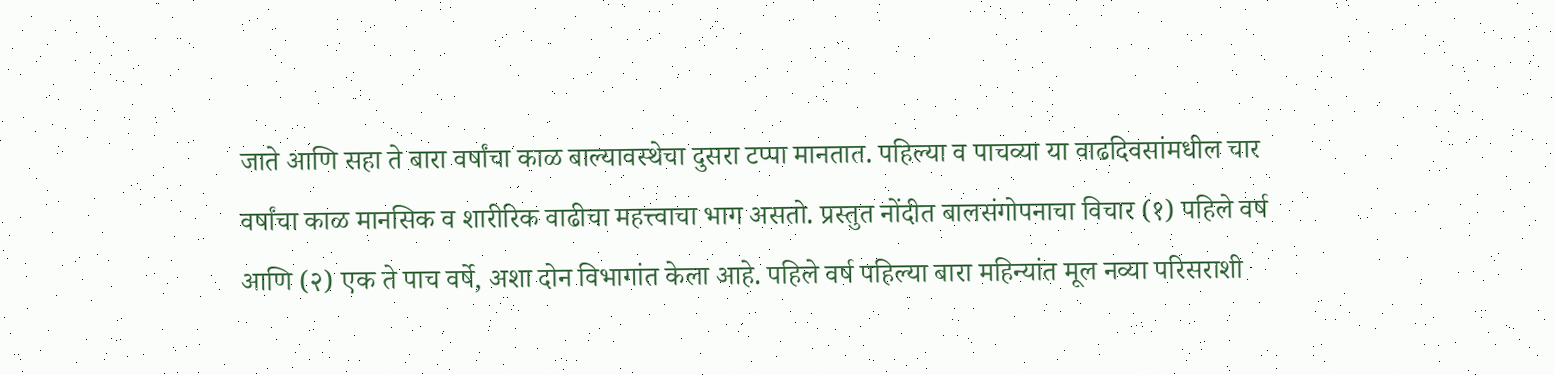जाते आणि सहा ते बारा वर्षांचा काळ बाल्यावस्थेचा दुसरा टप्पा मानतात. पहिल्या व पाचव्या या वाढदिवसांमधील चार वर्षांचा काळ मानसिक व शारीरिक वाढीचा महत्त्वाचा भाग असतो. प्रस्तुत नोंदीत बालसंगोपनाचा विचार (१) पहिले वर्ष आणि (२) एक ते पाच वर्षे, अशा दोन विभागांत केला आहे. पहिले वर्ष पहिल्या बारा महिन्यांत मूल नव्या परिसराशी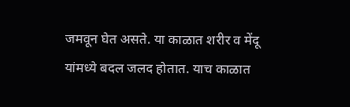जमवून घेत असते. या काळात शरीर व मेंदू यांमध्ये बदल जलद होतात. याच काळात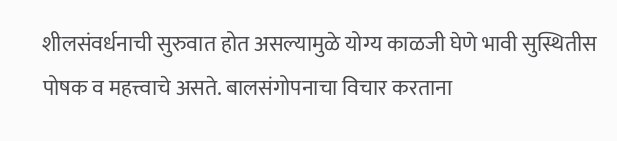शीलसंवर्धनाची सुरुवात होत असल्यामुळे योग्य काळजी घेणे भावी सुस्थितीस पोषक व महत्त्वाचे असते. बालसंगोपनाचा विचार करताना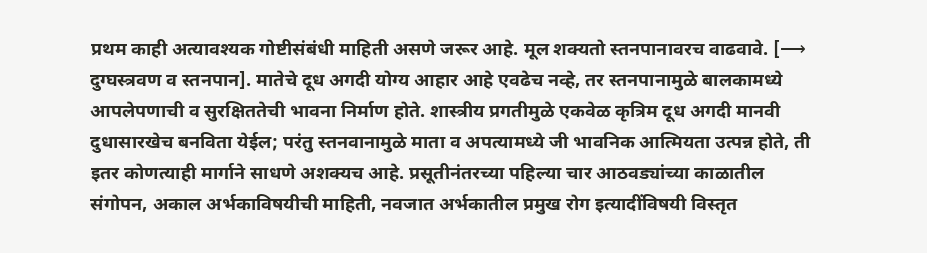प्रथम काही अत्यावश्यक गोष्टीसंबंधी माहिती असणे जरूर आहे. मूल शक्यतो स्तनपानावरच वाढवावे. [⟶ दुग्घस्त्रवण व स्तनपान]. मातेचे दूध अगदी योग्य आहार आहे एवढेच नव्हे, तर स्तनपानामुळे बालकामध्ये आपलेपणाची व सुरक्षिततेची भावना निर्माण होते. शास्त्रीय प्रगतीमुळे एकवेळ कृत्रिम दूध अगदी मानवी दुधासारखेच बनविता येईल; परंतु स्तनवानामुळे माता व अपत्यामध्ये जी भावनिक आत्मियता उत्पन्न होते, ती इतर कोणत्याही मार्गाने साधणे अशक्यच आहे. प्रसूतीनंतरच्या पहिल्या चार आठवड्यांच्या काळातील संगोपन, अकाल अर्भकाविषयीची माहिती, नवजात अर्भकातील प्रमुख रोग इत्यादींविषयी विस्तृत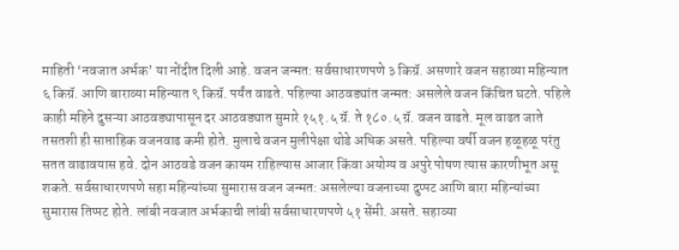माहिती ‘नवजात अर्भक’ या नोंदीत दिली आहे. वजन जन्मत: सर्वसाधारणपणे ३ किग्रॅ. असणारे वजन सहाव्या महिन्यात ६ किग्रॅ. आणि बाराव्या महिन्यात ९ किग्रॅ. पर्यंत वाढते. पहिल्या आठवड्यांत जन्मत: असलेले वजन किंचित घटते. पहिले काही महिने दुसऱ्या आठवड्यापासून दर आठवड्यात सुमारे १५१.५ ग्रॅ. ते १८०.५ ग्रॅ. वजन वाढते. मूल वाढत जाते तसतशी ही साप्ताहिक वजनवाढ कमी होते. मुलाचे वजन मुलीपेक्षा थोडे अधिक असते. पहिल्या वर्षी वजन हळूहळू परंतु सतत वाढावयास हवे. दोन आठवडे वजन कायम राहिल्यास आजार किंवा अयोग्य व अपुरे पोषण त्यास कारणीभूत असू शकते. सर्वसाधारणपणे सहा महिन्यांच्या सुमारास वजन जन्मत: असलेल्या वजनाच्या दुप्पट आणि बारा महिन्यांच्या सुमारास तिप्पट होते. लांबी नवजात अर्भकाची लांबी सर्वसाधारणपणे ५१ सेंमी. असते. सहाव्या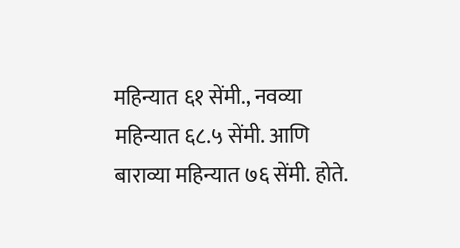महिन्यात ६१ सेंमी., नवव्या महिन्यात ६८.५ सेंमी. आणि बाराव्या महिन्यात ७६ सेंमी. होते.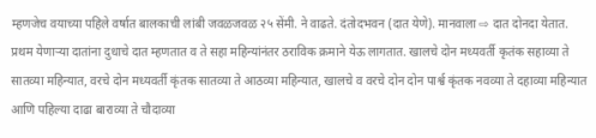म्हणजेच वयाच्या पहिले वर्षात बालकाची लांबी जवळजवळ २५ सेंमी. ने वाढते. दंतोदभवन (दात येणे). मानवाला ⇨ दात दोनदा येतात. प्रथम येणाऱ्या दातांना दुधाचे दात म्हणतात व ते सहा महिन्यांनंतर ठराविक क्रमाने येऊ लागतात. खालचे दोन मध्यवर्ती कृतंक सहाव्या ते सातव्या महिन्यात, वरचे दोन मध्यवर्ती कृंतक सातव्या ते आठव्या महिन्यात, खालचे व वरचे दोन दोन पार्श्व कृंतक नवव्या ते दहाव्या महिन्यात आणि पहिल्या दाढा बाराव्या ते चौदाव्या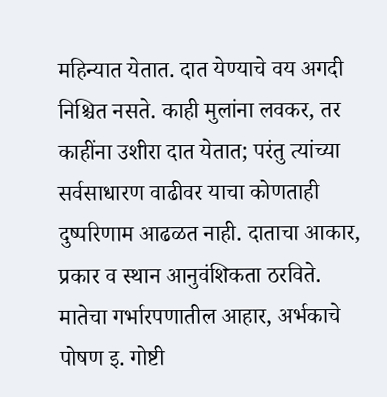महिन्यात येतात. दात येण्याचे वय अगदी निश्चित नसते. काही मुलांना लवकर, तर काहींना उशीरा दात येतात; परंतु त्यांच्या सर्वसाधारण वाढीवर याचा कोणताही दुष्परिणाम आढळत नाही. दाताचा आकार, प्रकार व स्थान आनुवंशिकता ठरविते. मातेचा गर्भारपणातील आहार, अर्भकाचे पोषण इ. गोष्टी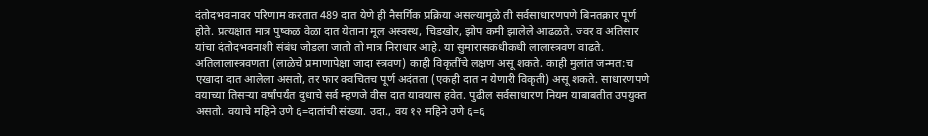दंतोदभवनावर परिणाम करतात 489 दात येणे ही नैसर्गिक प्रक्रिया असल्यामुळे ती सर्वसाधारणपणे बिनतक्रार पूर्ण होते. प्रत्यक्षात मात्र पुष्कळ वेळा दात येताना मूल अस्वस्थ, चिडखोर, झोप कमी झालेले आढळते. ज्वर व अतिसार यांचा दंतोदभवनाशी संबंध जोडला जातो तो मात्र निराधार आहे. या सुमारासकधीकधी लालास्त्रवण वाढते. अतिलालास्त्रवणता (लाळेचे प्रमाणापेक्षा जादा स्त्रवण) काही विकृतींचे लक्षण असू शकते. काही मुलांत जन्मत:च एखादा दात आलेला असतो, तर फार क्वचितच पूर्ण अदंतता (एकही दात न येणारी विकृती) असू शकते. साधारणपणे वयाच्या तिसऱ्या वर्षांपर्यंत दुधाचे सर्व म्हणजे वीस दात यावयास हवेत. पुढील सर्वसाधारण नियम याबाबतीत उपयुक्त असतो. वयाचे महिने उणे ६=दातांची संख्या. उदा., वय १२ महिने उणे ६=६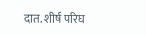दात. शीर्ष परिघ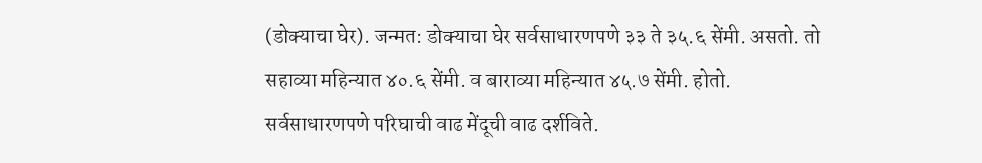(डोक्याचा घेर). जन्मत: डोक्याचा घेर सर्वसाधारणपणे ३३ ते ३५.६ सेंमी. असतो. तो सहाव्या महिन्यात ४०.६ सेंमी. व बाराव्या महिन्यात ४५.७ सेंमी. होतो. सर्वसाधारणपणे परिघाची वाढ मेंदूची वाढ दर्शविते.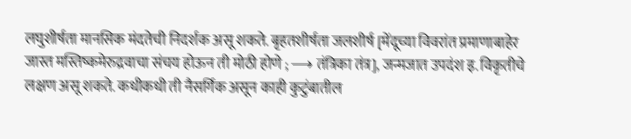लघुशीर्षता मानसिक मंदतेची निदर्शक असू शकते. बृहतशीर्षता जलशीर्ष [मेंदूच्या विवरांत प्रमाणाबाहेर जास्त मस्तिष्कमेरुद्रवाचा संचय होऊन ती मोठी होणे ; ⟶ तंत्रिका तंत्र], जन्मजात उपदंश इ. विकृतीचे लक्षण असू शकते. कधीकधी ती नैसर्गिक असून काही कुटुंबातील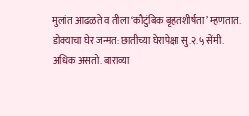मुलांत आढळते व तीला ‘कौटुंबिक बृहतशीर्षता’ म्हणतात. डोक्याचा घेर जन्मत: छातीच्या घेरापेक्षा सु.२.५ सेंमी. अधिक असतो. बाराव्या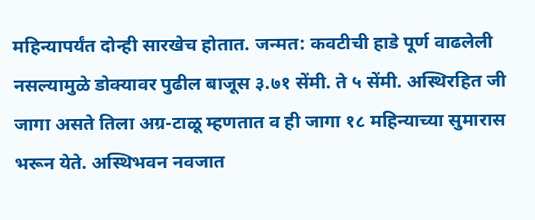महिन्यापर्यंत दोन्ही सारखेच होतात. जन्मत: कवटीची हाडे पूर्ण वाढलेली नसल्यामुळे डोक्यावर पुढील बाजूस ३.७१ सेंमी. ते ५ सेंमी. अस्थिरहित जी जागा असते तिला अग्र-टाळू म्हणतात व ही जागा १८ महिन्याच्या सुमारास भरून येते. अस्थिभवन नवजात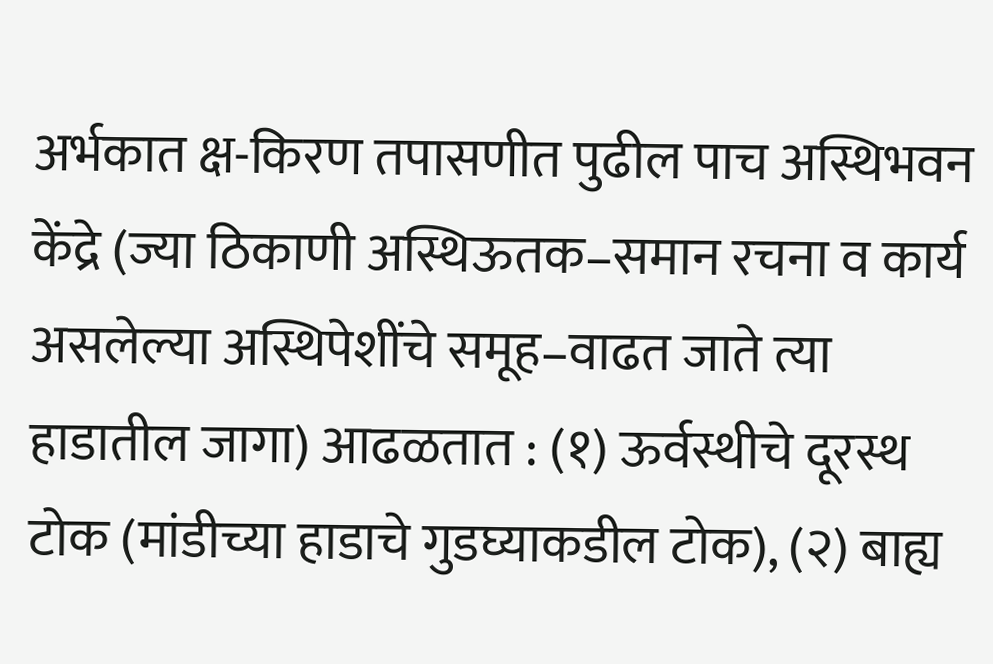अर्भकात क्ष-किरण तपासणीत पुढील पाच अस्थिभवन केंद्रे (ज्या ठिकाणी अस्थिऊतक–समान रचना व कार्य असलेल्या अस्थिपेशींचे समूह–वाढत जाते त्या हाडातील जागा) आढळतात : (१) ऊर्वस्थीचे दूरस्थ टोक (मांडीच्या हाडाचे गुडघ्याकडील टोक), (२) बाह्य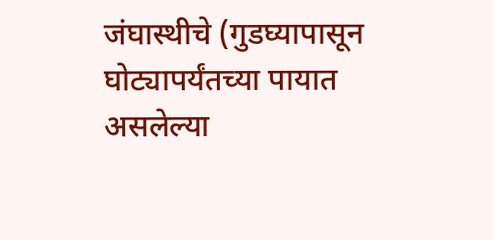जंघास्थीचे (गुडघ्यापासून घोट्यापर्यंतच्या पायात असलेल्या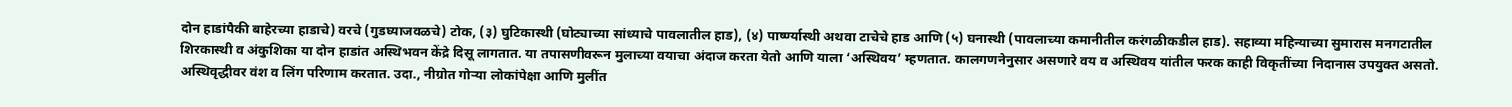दोन हाडांपैकी बाहेरच्या हाडाचे) वरचे (गुडघ्याजवळचे) टोक, (३) घुटिकास्थी (घोट्याच्या सांध्याचे पावलातील हाड), (४) पार्ष्ण्यास्थी अथवा टाचेचे हाड आणि (५) घनास्थी (पावलाच्या कमानीतील करंगळीकडील हाड). सहाव्या महिन्याच्या सुमारास मनगटातील शिरकास्थी व अंकुशिका या दोन हाडांत अस्थिभवन केंद्रे दिसू लागतात. या तपासणीवरून मुलाच्या वयाचा अंदाज करता येतो आणि याला ‘अस्थिवय’ म्हणतात. कालगणनेनुसार असणारे वय व अस्थिवय यांतील फरक काही विकृतींच्या निदानास उपयुक्त असतो. अस्थिवृद्धीवर वंश व लिंग परिणाम करतात. उदा., नीग्रोत गोऱ्या लोकांपेक्षा आणि मुलींत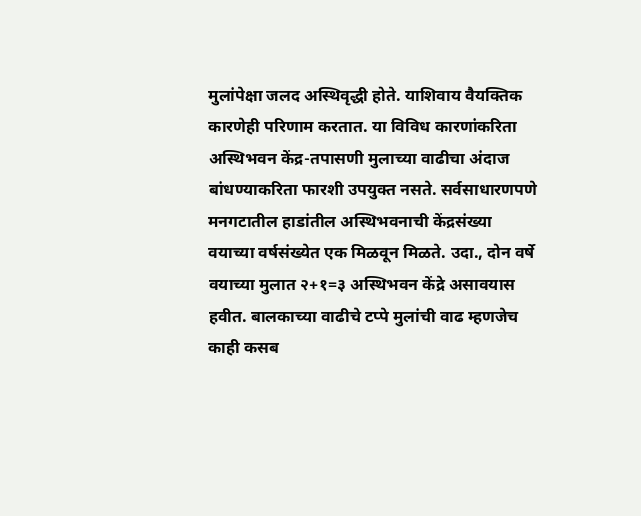मुलांपेक्षा जलद अस्थिवृद्धी होते. याशिवाय वैयक्तिक कारणेही परिणाम करतात. या विविध कारणांकरिता अस्थिभवन केंद्र-तपासणी मुलाच्या वाढीचा अंदाज बांधण्याकरिता फारशी उपयुक्त नसते. सर्वसाधारणपणे मनगटातील हाडांतील अस्थिभवनाची केंद्रसंख्या वयाच्या वर्षसंख्येत एक मिळवून मिळते. उदा., दोन वर्षे वयाच्या मुलात २+१=३ अस्थिभवन केंद्रे असावयास हवीत. बालकाच्या वाढीचे टप्पे मुलांची वाढ म्हणजेच काही कसब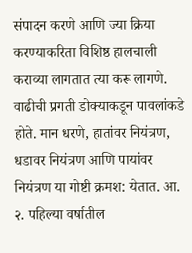संपादन करणे आणि ज्या क्रिया करण्याकरिता विशिष्ठ हालचाली कराव्या लागतात त्या करू लागणे. वाढीची प्रगती डोक्याकडून पावलांकडे होते. मान धरणे, हातांवर नियंत्रण, धडावर नियंत्रण आणि पायांवर नियंत्रण या गोष्टी क्रमश: येतात. आ. २. पहिल्या वर्षातील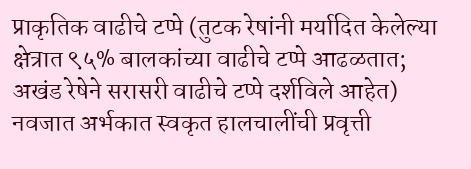प्राकृतिक वाढीचे टप्पे (तुटक रेषांनी मर्यादित केलेल्या क्षेत्रात ९५% बालकांच्या वाढीचे टप्पे आढळतात; अखंड रेषेने सरासरी वाढीचे टप्पे दर्शविले आहेत) नवजात अर्भकात स्वकृत हालचालींची प्रवृत्ती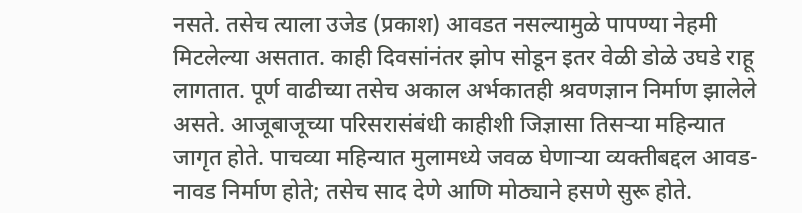नसते. तसेच त्याला उजेड (प्रकाश) आवडत नसल्यामुळे पापण्या नेहमी मिटलेल्या असतात. काही दिवसांनंतर झोप सोडून इतर वेळी डोळे उघडे राहू लागतात. पूर्ण वाढीच्या तसेच अकाल अर्भकातही श्रवणज्ञान निर्माण झालेले असते. आजूबाजूच्या परिसरासंबंधी काहीशी जिज्ञासा तिसऱ्या महिन्यात जागृत होते. पाचव्या महिन्यात मुलामध्ये जवळ घेणाऱ्या व्यक्तीबद्दल आवड-नावड निर्माण होते; तसेच साद देणे आणि मोठ्याने हसणे सुरू होते.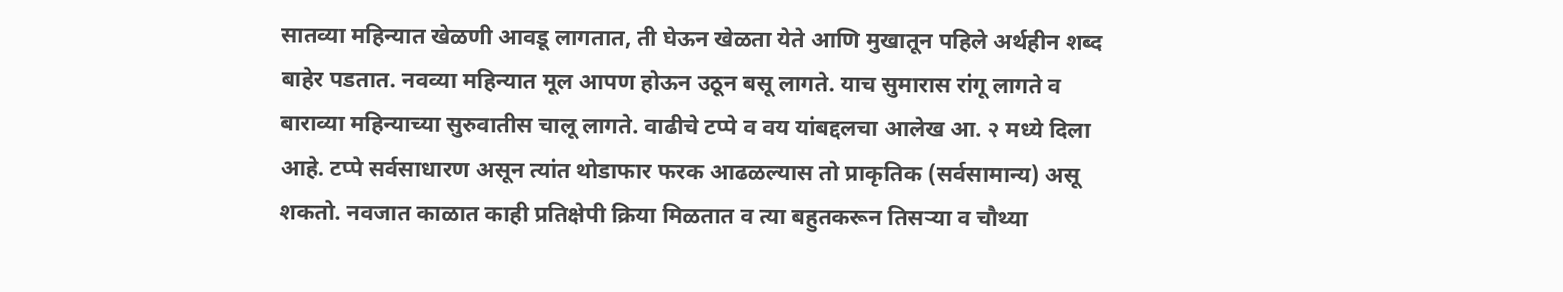सातव्या महिन्यात खेळणी आवडू लागतात, ती घेऊन खेळता येते आणि मुखातून पहिले अर्थहीन शब्द बाहेर पडतात. नवव्या महिन्यात मूल आपण होऊन उठून बसू लागते. याच सुमारास रांगू लागते व बाराव्या महिन्याच्या सुरुवातीस चालू लागते. वाढीचे टप्पे व वय यांबद्दलचा आलेख आ. २ मध्ये दिला आहे. टप्पे सर्वसाधारण असून त्यांत थोडाफार फरक आढळल्यास तो प्राकृतिक (सर्वसामान्य) असू शकतो. नवजात काळात काही प्रतिक्षेपी क्रिया मिळतात व त्या बहुतकरून तिसऱ्या व चौथ्या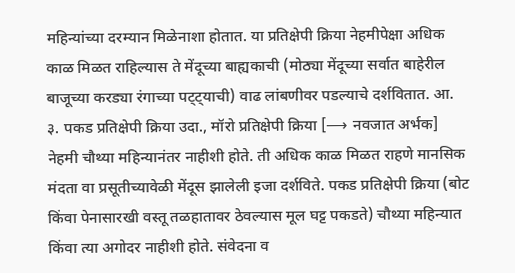महिन्यांच्या दरम्यान मिळेनाशा होतात. या प्रतिक्षेपी क्रिया नेहमीपेक्षा अधिक काळ मिळत राहिल्यास ते मेंदूच्या बाह्यकाची (मोठ्या मेंदूच्या सर्वात बाहेरील बाजूच्या करड्या रंगाच्या पट्ट्याची) वाढ लांबणीवर पडल्याचे दर्शवितात. आ. ३. पकड प्रतिक्षेपी क्रिया उदा., मॉरो प्रतिक्षेपी क्रिया [⟶ नवजात अर्भक] नेहमी चौथ्या महिन्यानंतर नाहीशी होते. ती अधिक काळ मिळत राहणे मानसिक मंदता वा प्रसूतीच्यावेळी मेंदूस झालेली इजा दर्शविते. पकड प्रतिक्षेपी क्रिया (बोट किंवा पेनासारखी वस्तू तळहातावर ठेवल्यास मूल घट्ट पकडते) चौथ्या महिन्यात किंवा त्या अगोदर नाहीशी होते. संवेदना व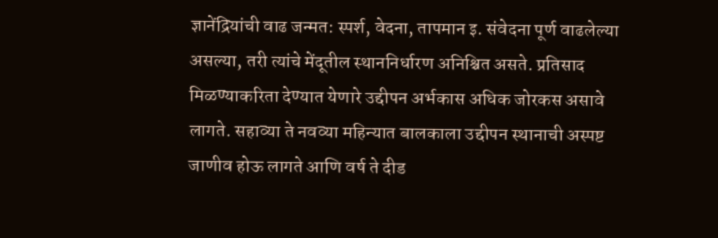ज्ञानेंद्रियांची वाढ जन्मत: स्पर्श, वेदना, तापमान इ. संवेदना पूर्ण वाढलेल्या असल्या, तरी त्यांचे मेंदूतील स्थाननिर्धारण अनिश्चित असते. प्रतिसाद मिळण्याकरिता देण्यात येणारे उद्दीपन अर्भकास अधिक जोरकस असावे लागते. सहाव्या ते नवव्या महिन्यात बालकाला उद्दीपन स्थानाची अस्पष्ट जाणीव होऊ लागते आणि वर्ष ते दीड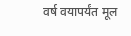वर्ष वयापर्यंत मूल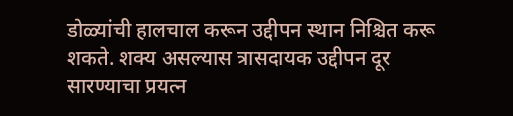डोळ्यांची हालचाल करून उद्दीपन स्थान निश्चित करू शकते. शक्य असल्यास त्रासदायक उद्दीपन दूर सारण्याचा प्रयत्न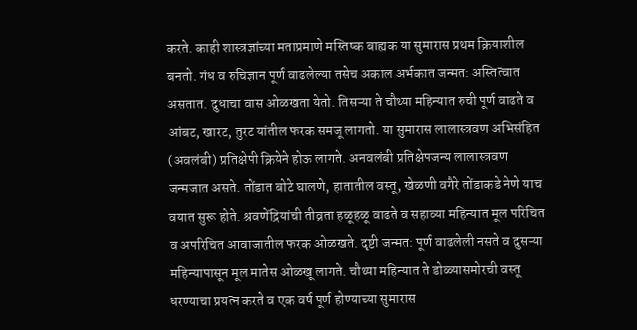करते. काही शास्त्रज्ञांच्या मताप्रमाणे मस्तिष्क बाह्यक या सुमारास प्रथम क्रियाशील बनतो. गंध व रुचिज्ञान पूर्ण वाढलेल्या तसेच अकाल अर्भकात जन्मत: अस्तित्वात असतात. दुधाचा वास ओळखता येतो. तिसऱ्या ते चौथ्या महिन्यात रुची पूर्ण वाढते व आंबट, खारट, तुरट यांतील फरक समजू लागतो. या सुमारास लालास्त्रवण अभिसंहित (अवलंबी) प्रतिक्षेपी क्रियेने होऊ लागते. अनवलंबी प्रतिक्षेपजन्य लालास्त्रवण जन्मजात असते. तोंडात बोटे घालणे, हातातील वस्तू, खेळणी वगैरे तोंडाकडे नेणे याच वयात सुरू होते. श्रवणेंद्रियांची तीव्रता हळूहळू वाढते व सहाव्या महिन्यात मूल परिचित व अपरिचित आवाजातील फरक ओळखते. दृष्टी जन्मत: पूर्ण वाढलेली नसते व दुसऱ्या महिन्यापासून मूल मातेस ओळखू लागते. चौथ्या महिन्यात ते डोळ्यासमोरची वस्तू धरण्याचा प्रयत्न करते व एक वर्ष पूर्ण होण्याच्या सुमारास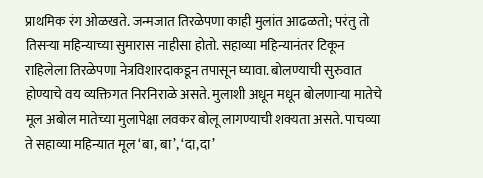प्राथमिक रंग ओळखते. जन्मजात तिरळेपणा काही मुलांत आढळतो; परंतु तो तिसऱ्या महिन्याच्या सुमारास नाहीसा होतो. सहाव्या महिन्यानंतर टिकून राहिलेला तिरळेपणा नेत्रविशारदाकडून तपासून घ्यावा. बोलण्याची सुरुवात होण्याचे वय व्यक्तिगत निरनिराळे असते. मुलाशी अधून मधून बोलणाऱ्या मातेचे मूल अबोल मातेच्या मुलापेक्षा लवकर बोलू लागण्याची शक्यता असते. पाचव्या ते सहाव्या महिन्यात मूल ‘बा, बा’, ‘दा,दा’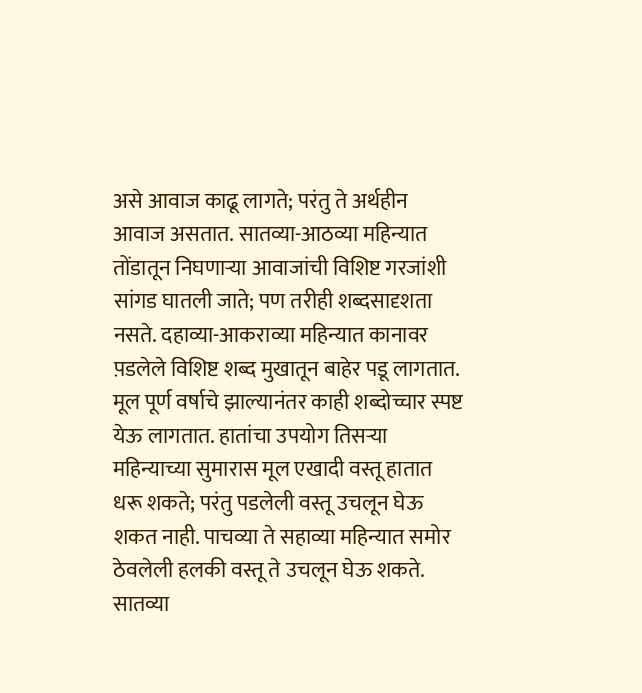असे आवाज काढू लागते; परंतु ते अर्थहीन आवाज असतात. सातव्या-आठव्या महिन्यात तोंडातून निघणाऱ्या आवाजांची विशिष्ट गरजांशी सांगड घातली जाते; पण तरीही शब्दसादृशता नसते. दहाव्या-आकराव्या महिन्यात कानावर प़डलेले विशिष्ट शब्द मुखातून बाहेर पडू लागतात. मूल पूर्ण वर्षाचे झाल्यानंतर काही शब्दोच्चार स्पष्ट येऊ लागतात. हातांचा उपयोग तिसऱ्या महिन्याच्या सुमारास मूल एखादी वस्तू हातात धरू शकते; परंतु पडलेली वस्तू उचलून घेऊ शकत नाही. पाचव्या ते सहाव्या महिन्यात समोर ठेवलेली हलकी वस्तू ते उचलून घेऊ शकते. सातव्या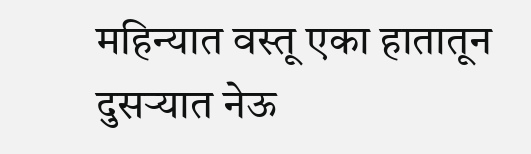महिन्यात वस्तू एका हातातून दुसऱ्यात नेऊ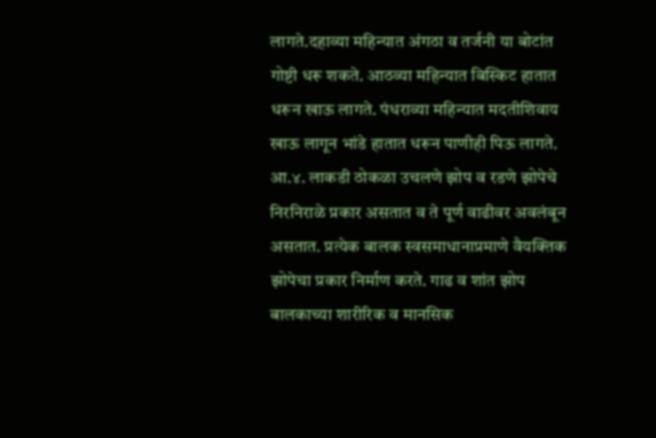लागते.दहाव्या महिन्यात अंगठा व तर्जनी या बोटांत गोष्टी धरू शकते. आठव्या महिन्यात बिस्किट हातात धरून खाऊ लागते. पंधराव्या महिन्यात मदतीशिवाय खाऊ लागून भांडे हातात धरून पाणीही पिऊ लागते. आ.४. लाकडी ठोकळा उचलणे झोप व रडणे झोपेचे निरनिराळे प्रकार असतात व ते पूर्ण वाढीवर अवलंबून असतात. प्रत्येक बालक स्वसमाधानाप्रमाणे वैयक्तिक झोपेचा प्रकार निर्माण करते. गाढ व शांत झोप बालकाच्या शारीरिक व मानसिक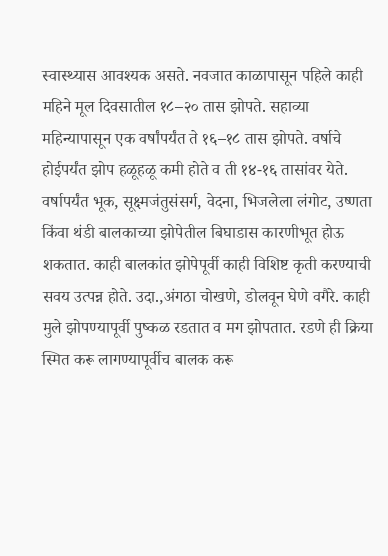स्वास्थ्यास आवश्यक असते. नवजात काळापासून पहिले काही महिने मूल दिवसातील १८–२० तास झोपते. सहाव्या महिन्यापासून एक वर्षांपर्यंत ते १६–१८ तास झोपते. वर्षाचे होईपर्यंत झोप हळूहळू कमी होते व ती १४-१६ तासांवर येते. वर्षापर्यंत भूक, सूक्ष्मजंतुसंसर्ग, वेदना, भिजलेला लंगोट, उष्णता किंवा थंडी बालकाच्या झोपेतील बिघाडास कारणीभूत होऊ शकतात. काही बालकांत झोपेपूर्वी काही विशिष्ट कृती करण्याची सवय उत्पन्न होते. उदा.,अंगठा चोखणे, डोलवून घेणे वगैरे. काही मुले झोपण्यापूर्वी पुष्कळ रडतात व मग झोपतात. रडणे ही क्रिया स्मित करू लागण्यापूर्वीच बालक करू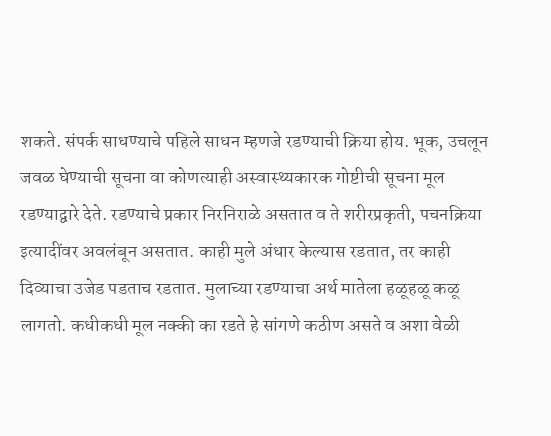शकते. संपर्क साधण्याचे पहिले साधन म्हणजे रडण्याची क्रिया होय. भूक, उचलून जवळ घेण्याची सूचना वा कोणत्याही अस्वास्थ्यकारक गोष्टीची सूचना मूल रडण्याद्वारे देते. रडण्याचे प्रकार निरनिराळे असतात व ते शरीरप्रकृती, पचनक्रिया इत्यादींवर अवलंबून असतात. काही मुले अंधार केल्यास रडतात, तर काही दिव्याचा उजेड पडताच रडतात. मुलाच्या रडण्याचा अर्थ मातेला हळूहळू कळू लागतो. कधीकधी मूल नक्की का रडते हे सांगणे कठीण असते व अशा वेळी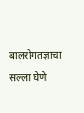बालरोगतज्ञाचा सल्ला घेणे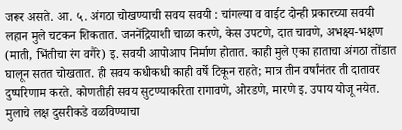जरूर असते. आ. ५. अंगठा चोखण्याची सवय सवयी : चांगल्या व वाईट दोन्ही प्रकारच्या सवयी लहान मुले चटकन शिकतात. जननेंद्रियाशी चाळा करणे, केस उपटणे, दात चावणे, अभक्ष्य-भक्षण (माती, भिंतीचा रंग वगैरे) इ. सवयी आपोआप निर्माण होतात. काही मुले एका हाताचा अंगठा तोंडात घालून सतत चोखतात. ही सवय कधीकधी काही वर्षे टिकून राहते; मात्र तीन वर्षांनंतर ती दातावर दुष्परिणाम करते. कोणतीही सवय सुटण्याकरिता रागावणे, ओरडणे, मारणे इ. उपाय योजू नयेत. मुलाचे लक्ष दुसरीकडे वळविण्याचा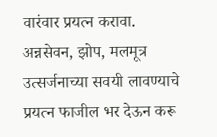वारंवार प्रयत्न करावा. अन्नसेवन, झोप, मलमूत्र उत्सर्जनाच्या सवयी लावण्याचे प्रयत्न फाजील भर देऊन करू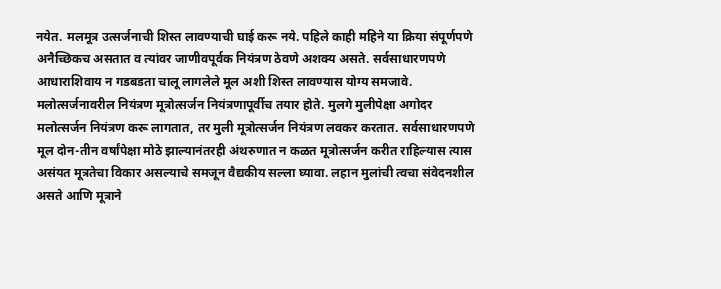नयेत. मलमूत्र उत्सर्जनाची शिस्त लावण्याची घाई करू नये. पहिले काही महिने या क्रिया संपूर्णपणे अनैच्छिकच असतात व त्यांवर जाणीवपूर्वक नियंत्रण ठेवणे अशक्य असते. सर्वसाधारणपणे आधाराशिवाय न गडबडता चालू लागलेले मूल अशी शिस्त लावण्यास योग्य समजावे. मलोत्सर्जनावरील नियंत्रण मूत्रोत्सर्जन नियंत्रणापूर्वीच तयार होते. मुलगे मुलीपेक्षा अगोदर मलोत्सर्जन नियंत्रण करू लागतात, तर मुली मूत्रोत्सर्जन नियंत्रण लवकर करतात. सर्वसाधारणपणे मूल दोन-तीन वर्षांपेक्षा मोठे झाल्यानंतरही अंथरुणात न कळत मूत्रोत्सर्जन करीत राहिल्यास त्यास असंयत मूत्रतेचा विकार असल्याचे समजून वैद्यकीय सल्ला घ्यावा. लहान मुलांची त्वचा संवेदनशील असते आणि मूत्राने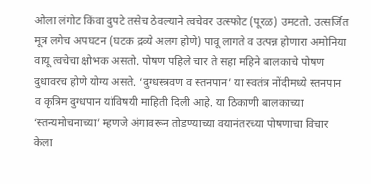ओला लंगोट किंवा दुपटे तसेच ठेवल्याने त्वचेवर उत्स्फोट (पूरळ) उमटतो. उत्सर्जित मूत्र लगेच अपघटन (घटक द्रव्ये अलग होणे) पावू लागते व उत्पन्न होणारा अमोनिया वायू त्वचेचा क्षोभक असतो. पोषण पहिले चार ते सहा महिने बालकाचे पोषण दुधावरच होणे योग्य असते. ‘दुग्धस्त्रवण व स्तनपान’ या स्वतंत्र नोंदीमध्ये स्तनपान व कृत्रिम दुग्धपान यांविषयी माहिती दिली आहे. या ठिकाणी बालकाच्या ‘स्तन्यमोचनाच्या’ म्हणजे अंगावरून तोडण्याच्या वयानंतरच्या पोषणाचा विचार केला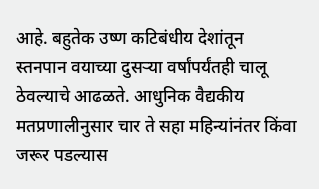आहे. बहुतेक उष्ण कटिबंधीय देशांतून स्तनपान वयाच्या दुसऱ्या वर्षांपर्यंतही चालू ठेवल्याचे आढळते. आधुनिक वैद्यकीय मतप्रणालीनुसार चार ते सहा महिन्यांनंतर किंवा जरूर पडल्यास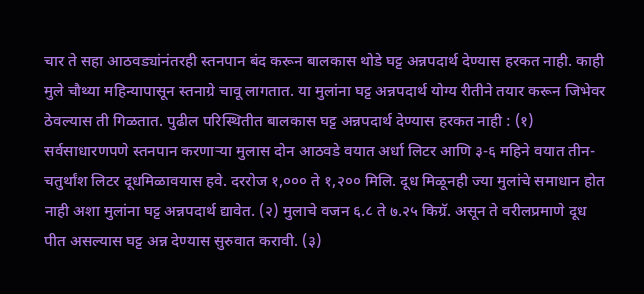चार ते सहा आठवड्यांनंतरही स्तनपान बंद करून बालकास थोडे घट्ट अन्नपदार्थ देण्यास हरकत नाही. काही मुले चौथ्या महिन्यापासून स्तनाग्रे चावू लागतात. या मुलांना घट्ट अन्नपदार्थ योग्य रीतीने तयार करून जिभेवर ठेवल्यास ती गिळतात. पुढील परिस्थितीत बालकास घट्ट अन्नपदार्थ देण्यास हरकत नाही : (१) सर्वसाधारणपणे स्तनपान करणाऱ्या मुलास दोन आठवडे वयात अर्धा लिटर आणि ३-६ महिने वयात तीन-चतुर्थांश लिटर दूधमिळावयास हवे. दररोज १,००० ते १,२०० मिलि. दूध मिळूनही ज्या मुलांचे समाधान होत नाही अशा मुलांना घट्ट अन्नपदार्थ द्यावेत. (२) मुलाचे वजन ६.८ ते ७.२५ किग्रॅ. असून ते वरीलप्रमाणे दूध पीत असल्यास घट्ट अन्न देण्यास सुरुवात करावी. (३)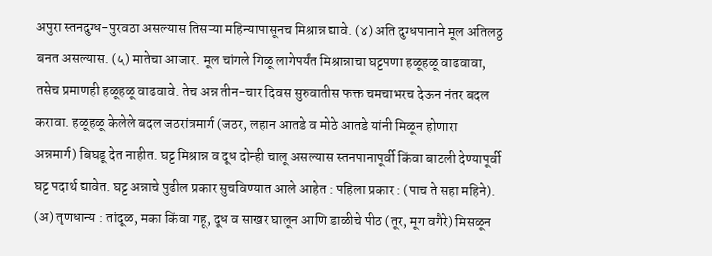अपुरा स्तनदुग्ध-पुरवठा असल्यास तिसऱ्या महिन्यापासूनच मिश्रान्न द्यावे. (४) अति दुग्धपानाने मूल अतिलठ्ठ बनत असल्यास. (५) मातेचा आजार. मूल चांगले गिळू लागेपर्यंत मिश्रान्नाचा घट्टपणा हळूहळू वाढवावा, तसेच प्रमाणही हळूहळू वाढवावे. तेच अन्न तीन-चार दिवस सुरुवातीस फक्त चमचाभरच देऊन नंतर बदल करावा. हळूहळू केलेले बदल जठरांत्रमार्ग (जठर, लहान आतडे व मोठे आतडे यांनी मिळून होणारा अन्नमार्ग) बिघडू देत नाहीत. घट्ट मिश्रान्न व दूध दोन्ही चालू असल्यास स्तनपानापूर्वी किंवा बाटली देण्यापूर्वी घट्ट पदार्थ द्यावेत. घट्ट अन्नाचे पुढील प्रकार सुचविण्यात आले आहेत : पहिला प्रकार : (पाच ते सहा महिने). (अ) तृणधान्य : तांदूळ, मका किंवा गहू, दूध व साखर घालून आणि डाळीचे पीठ (तूर, मूग वगैरे) मिसळून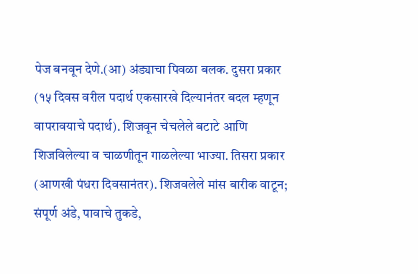पेज बनवून देणे.(आ) अंड्याचा पिवळा बलक. दुसरा प्रकार (१५ दिवस वरील पदार्थ एकसारखे दिल्यानंतर बदल म्हणून वापरावयाचे पदार्थ). शिजवून चेचलेले बटाटे आणि शिजविलेल्या व चाळणीतून गाळलेल्या भाज्या. तिसरा प्रकार (आणखी पंधरा दिवसानंतर). शिजवलेले मांस बारीक वाटून; संपूर्ण अंडे, पावाचे तुकडे,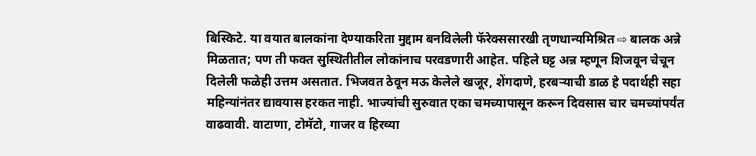बिस्किटे. या वयात बालकांना देण्याकरिता मुद्दाम बनविलेली फॅरेक्ससारखी तृणधान्यमिश्रित ⇨ बालक अन्ने मिळतात; पण ती फक्त सुस्थितीतील लोकांनाच परवडणारी आहेत. पहिले घट्ट अन्न म्हणून शिजवून चेचून दिलेली फळेही उत्तम असतात. भिजवत ठेवून मऊ केलेले खजूर, शेंगदाणे, हरबऱ्याची डाळ हे पदार्थही सहा महिन्यांनंतर द्यावयास हरकत नाही. भाज्यांची सुरुवात एका चमच्यापासून करून दिवसास चार चमच्यांपर्यंत वाढवावी. वाटाणा, टोमॅटो, गाजर व हिरव्या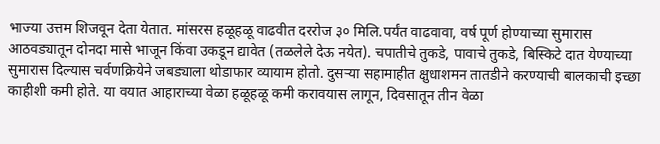भाज्या उत्तम शिजवून देता येतात. मांसरस हळूहळू वाढवीत दररोज ३० मिलि.पर्यंत वाढवावा, वर्ष पूर्ण होण्याच्या सुमारास आठवड्यातून दोनदा मासे भाजून किंवा उकडून द्यावेत (तळलेले देऊ नयेत). चपातीचे तुकडे, पावाचे तुकडे, बिस्किटे दात येण्याच्या सुमारास दिल्यास चर्वणक्रियेने जबड्याला थोडाफार व्यायाम होतो. दुसऱ्या सहामाहीत क्षुधाशमन तातडीने करण्याची बालकाची इच्छा काहीशी कमी होते. या वयात आहाराच्या वेळा हळूहळू कमी करावयास लागून, दिवसातून तीन वेळा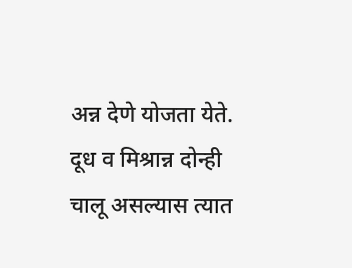अन्न देणे योजता येते. दूध व मिश्रान्न दोन्ही चालू असल्यास त्यात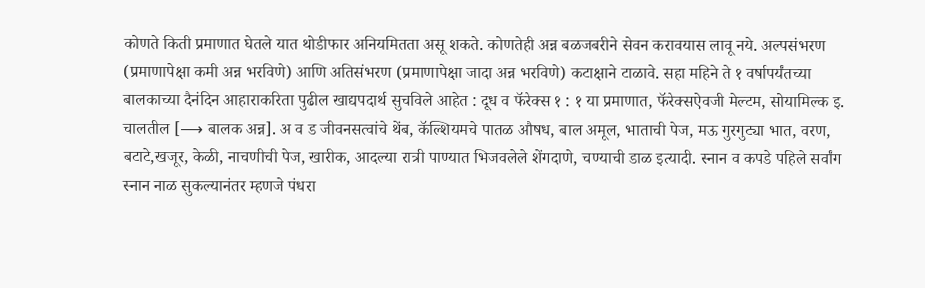कोणते किती प्रमाणात घेतले यात थोडीफार अनियमितता असू शकते. कोणतेही अन्न बळजबरीने सेवन करावयास लावू नये. अल्पसंभरण (प्रमाणापेक्षा कमी अन्न भरविणे) आणि अतिसंभरण (प्रमाणापेक्षा जादा अन्न भरविणे) कटाक्षाने टाळावे. सहा महिने ते १ वर्षापर्यंतच्या बालकाच्या दैनंदिन आहाराकरिता पुढील खाद्यपदार्थ सुचविले आहेत : दूध व फॅरेक्स १ : १ या प्रमाणात, फॅरेक्सऐवजी मेल्टम, सोयामिल्क इ. चालतील [⟶ बालक अन्न]. अ व ड जीवनसत्वांचे थेंब, कॅल्शियमचे पातळ औषध, बाल अमूल, भाताची पेज, मऊ गुरगुट्या भात, वरण, बटाटे,खजूर, केळी, नाचणीची पेज, खारीक, आदल्या रात्री पाण्यात भिजवलेले शेंगदाणे, चण्याची डाळ इत्यादी. स्नान व कपडे पहिले सर्वांग स्नान नाळ सुकल्यानंतर म्हणजे पंधरा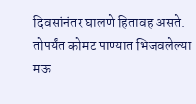दिवसांनंतर घालणे हितावह असते. तोपर्यंत कोमट पाण्यात भिजवलेल्या मऊ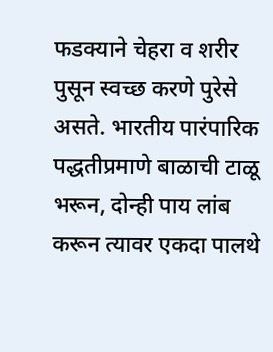फडक्याने चेहरा व शरीर पुसून स्वच्छ करणे पुरेसे असते. भारतीय पारंपारिक पद्धतीप्रमाणे बाळाची टाळू भरून, दोन्ही पाय लांब करून त्यावर एकदा पालथे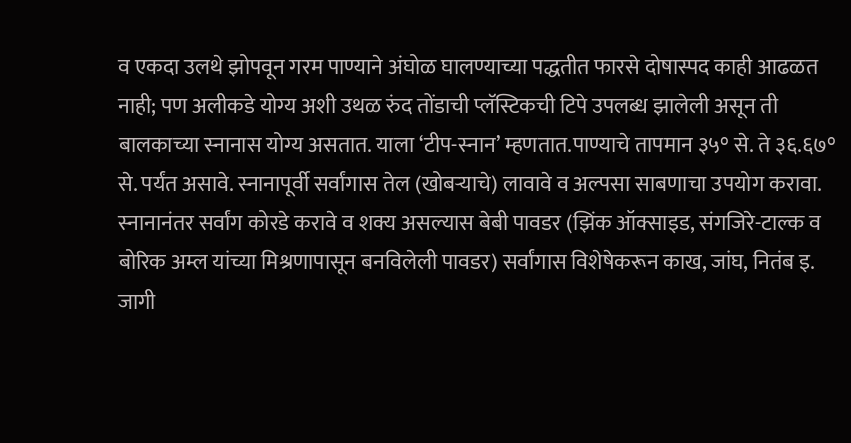व एकदा उलथे झोपवून गरम पाण्याने अंघोळ घालण्याच्या पद्धतीत फारसे दोषास्पद काही आढळत नाही; पण अलीकडे योग्य अशी उथळ रुंद तोंडाची प्लॅस्टिकची टिपे उपलब्ध झालेली असून ती बालकाच्या स्नानास योग्य असतात. याला ‘टीप-स्नान’ म्हणतात.पाण्याचे तापमान ३५° से. ते ३६.६७° से. पर्यंत असावे. स्नानापूर्वी सर्वांगास तेल (खोबऱ्याचे) लावावे व अल्पसा साबणाचा उपयोग करावा. स्नानानंतर सर्वांग कोरडे करावे व शक्य असल्यास बेबी पावडर (झिंक ऑक्साइड, संगजिरे-टाल्क व बोरिक अम्ल यांच्या मिश्रणापासून बनविलेली पावडर) सर्वांगास विशेषेकरून काख, जांघ, नितंब इ. जागी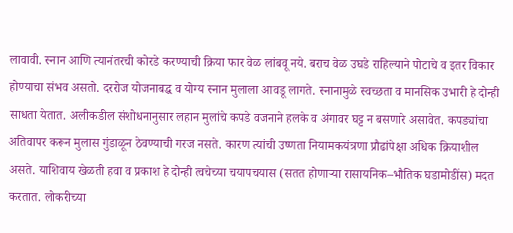लावावी. स्नान आणि त्यानंतरची कोरडे करण्याची क्रिया फार वेळ लांबवू नये. बराच वेळ उघडे राहिल्याने पोटाचे व इतर विकार होण्याचा संभव असतो. दररोज योजनाबद्ध व योग्य स्नान मुलाला आवडू लागते. स्नानामुळे स्वच्छता व मानसिक उभारी हे दोन्ही साधता येतात. अलीकडील संशोधनानुसार लहान मुलांचे कपडे वजनाने हलके व अंगावर घट्ट न बसणारे असावेत. कपड्यांचा अतिवापर करून मुलास गुंडाळून ठेवण्याची गरज नसते. कारण त्यांची उष्णता नियामकयंत्रणा प्रौढांपेक्षा अधिक क्रियाशील असते. याशिवाय खेळती हवा व प्रकाश हे दोन्ही त्वचेच्या चयापचयास (सतत होणाऱ्या रासायनिक–भौतिक घडामोडींस) मदत करतात. लोकरीच्या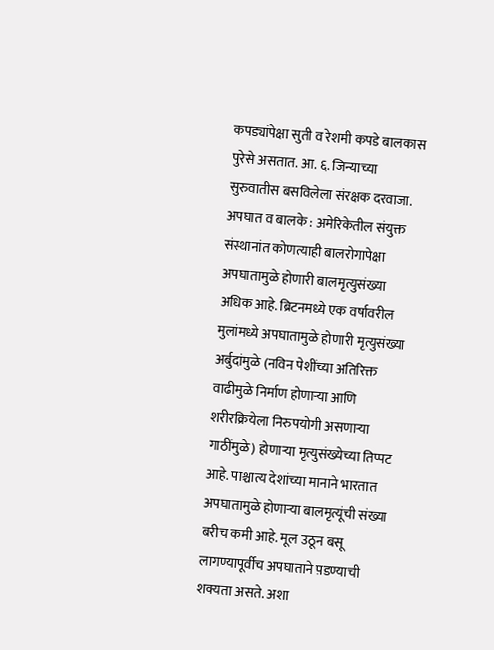कपड्यांपेक्षा सुती व रेशमी कपडे बालकास पुरेसे असतात. आ. ६. जिन्याच्या सुरुवातीस बसविलेला संरक्षक दरवाजा. अपघात व बालके : अमेरिकेतील संयुक्त संस्थानांत कोणत्याही बालरोगापेक्षा अपघातामुळे होणारी बालमृत्युसंख्या अधिक आहे. ब्रिटनमध्ये एक वर्षावरील मुलांमध्ये अपघातामुळे होणारी मृत्युसंख्या अर्बुदांमुळे (नविन पेशींच्या अतिरिक्त वाढीमुळे निर्माण होणाऱ्या आणि शरीरक्रियेला निरुपयोगी असणाऱ्या गाठींमुळे) होणाऱ्या मृत्युसंख्येच्या तिप्पट आहे. पाश्चात्य देशांच्या मानाने भारतात अपघातामुळे होणाऱ्या बालमृत्यूंची संख्या बरीच कमी आहे. मूल उठून बसू लागण्यापूर्वीच अपघाताने प़डण्याची शक्यता असते. अशा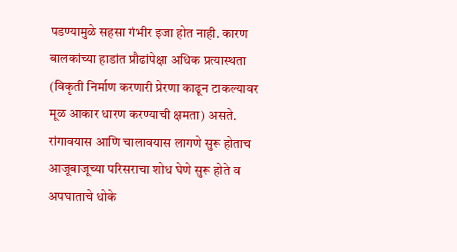पडण्यामुळे सहसा गंभीर इजा होत नाही. कारण बालकांच्या हाडांत प्रौढांपेक्षा अधिक प्रत्यास्थता (विकृती निर्माण करणारी प्रेरणा काढून टाकल्यावर मूळ आकार धारण करण्याची क्षमता) असते. रांगावयास आणि चालावयास लागणे सुरू होताच आजूबाजूच्या परिसराचा शोध घेणे सुरू होते व अपघाताचे धोके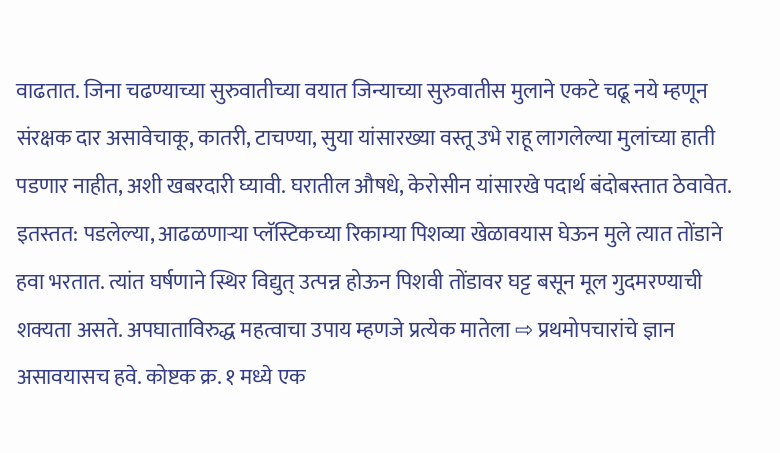वाढतात. जिना चढण्याच्या सुरुवातीच्या वयात जिन्याच्या सुरुवातीस मुलाने एकटे चढू नये म्हणून संरक्षक दार असावेचाकू, कातरी, टाचण्या, सुया यांसारख्या वस्तू उभे राहू लागलेल्या मुलांच्या हाती पडणार नाहीत, अशी खबरदारी घ्यावी. घरातील औषधे, केरोसीन यांसारखे पदार्थ बंदोबस्तात ठेवावेत. इतस्तत: पडलेल्या, आढळणाऱ्या प्लॅस्टिकच्या रिकाम्या पिशव्या खेळावयास घेऊन मुले त्यात तोंडाने हवा भरतात. त्यांत घर्षणाने स्थिर विद्युत् उत्पन्न होऊन पिशवी तोंडावर घट्ट बसून मूल गुदमरण्याची शक्यता असते. अपघाताविरुद्ध महत्वाचा उपाय म्हणजे प्रत्येक मातेला ⇨ प्रथमोपचारांचे ज्ञान असावयासच हवे. कोष्टक क्र. १ मध्ये एक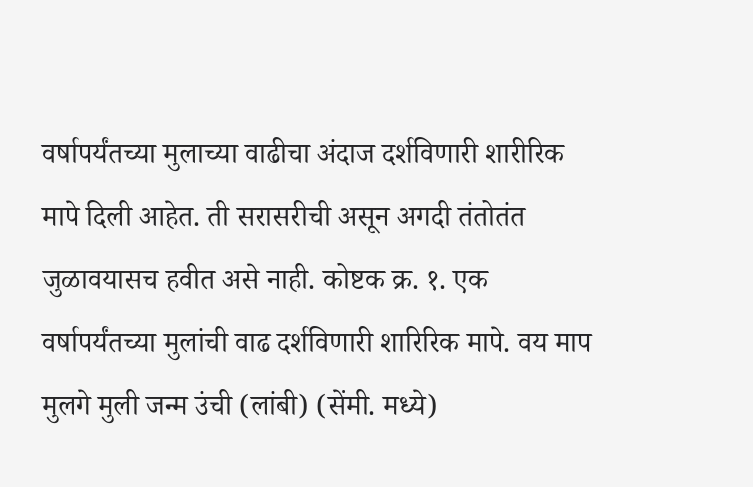वर्षापर्यंतच्या मुलाच्या वाढीचा अंदाज दर्शविणारी शारीरिक मापे दिली आहेत. ती सरासरीची असून अगदी तंतोतंत जुळावयासच हवीत असे नाही. कोष्टक क्र. १. एक वर्षापर्यंतच्या मुलांची वाढ दर्शविणारी शारिरिक मापे. वय माप मुलगे मुली जन्म उंची (लांबी) (सेंमी. मध्ये)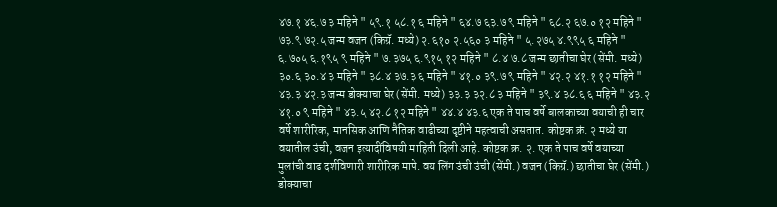४७.१ ४६.७ ३ महिने " ५९.१ ५८.१ ६ महिने " ६४.७ ६३.७ ९ महिने " ६८.२ ६७.० १२ महिने " ७३.९ ७२.५ जन्म वजन (किग्रॅ. मध्ये) २.६१० २.५६० ३ महिने " ५.२७५ ४.९९५ ६ महिने " ६.७०५ ६.१९५ ९ महिने " ७.३७५ ६.९१५ १२ महिने " ८.४ ७.८ जन्म छातीचा घेर (सेंमी. मध्ये) ३०.६ ३०.४ ३ महिने " ३८.४ ३७.३ ६ महिने " ४१.० ३९.७ ९ महिने " ४२.२ ४१.१ १२ महिने " ४३.३ ४२.३ जन्म डोक्याचा घेर (सेंमी. मध्ये) ३३.३ ३२.८ ३ महिने " ३९.४ ३८.६ ६ महिने " ४३.२ ४१.० ९ महिने " ४३.५ ४२.८ १२ महिने " ४४.४ ४३.६ एक ते पाच वर्षे बालकाच्या वयाची ही चार वर्षे शारीरिक, मानसिक आणि नैतिक वाढीच्या दृष्टीने महत्वाची असतात. कोष्टक क्रं. २ मध्ये या वयातील उंची, वजन इत्यादींविषयी माहिती दिली आहे. कोष्टक क्र. २. एक ते पाच वर्षे वयाच्या मुलांची वाढ दर्शविणारी शारीरिक मापे. वय लिंग उंची उंची (सेंमी.) वजन (किग्रॅ.) छातीचा घेर (सेंमी.) डोक्याचा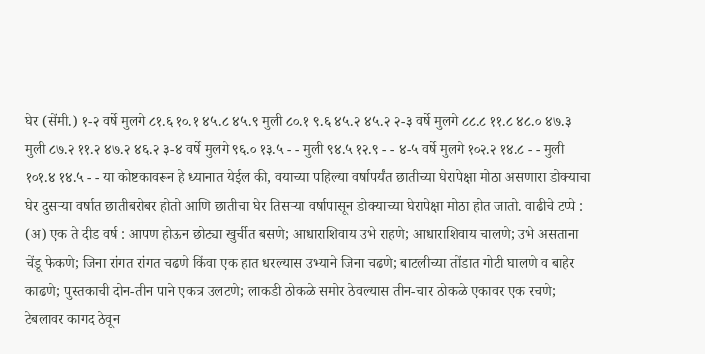घेर (सेंमी.) १-२ वर्षे मुलगे ८१.६ १०.१ ४५.८ ४५.९ मुली ८०.१ ९.६ ४५.२ ४५.२ २-३ वर्षे मुलगे ८८.८ ११.८ ४८.० ४७.३ मुली ८७.२ ११.२ ४७.२ ४६.२ ३-४ वर्षे मुलगे ९६.० १३.५ - - मुली ९४.५ १२.९ - - ४-५ वर्षे मुलगे १०२.२ १४.८ - - मुली १०१.४ १४.५ - - या कोष्टकावरून हे ध्यानात येईल की, वयाच्या पहिल्या वर्षापर्यंत छातीच्या घेरापेक्षा मोठा असणारा डोक्याचा घेर दुसऱ्या वर्षात छातीबरोबर होतो आणि छातीचा घेर तिसऱ्या वर्षापासून डोक्याच्या घेरापेक्षा मोठा होत जातो. वाढीचे टप्पे : (अ) एक ते दीड वर्ष : आपण होऊन छोट्या खुर्चीत बसणे; आधाराशिवाय उभे राहणे; आधाराशिवाय चालणे; उभे असताना चेंडू फेकणे; जिना रांगत रांगत चढणे किंवा एक हात धरल्यास उभ्याने जिना चढणे; बाटलीच्या तोंडात गोटी घालणे व बाहेर काढणे; पुस्तकाची दोन-तीन पाने एकत्र उलटणे; लाकडी ठोकळे समोर ठेवल्यास तीन-चार ठोकळे एकावर एक रचणे; टेबलावर कागद ठेवून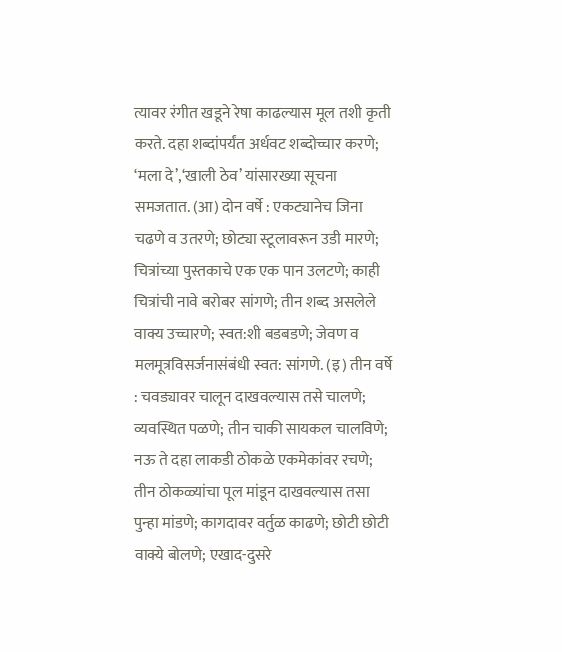त्यावर रंगीत खडूने रेषा काढल्यास मूल तशी कृती करते. दहा शब्दांपर्यंत अर्धवट शब्दोच्चार करणे; ‘मला दे’,‘खाली ठेव’ यांसारख्या सूचना समजतात. (आ) दोन वर्षे : एकट्यानेच जिना चढणे व उतरणे; छोट्या स्टूलावरून उडी मारणे; चित्रांच्या पुस्तकाचे एक एक पान उलटणे; काही चित्रांची नावे बरोबर सांगणे; तीन शब्द असलेले वाक्य उच्चारणे; स्वत:शी बडबडणे; जेवण व मलमूत्रविसर्जनासंबंधी स्वत: सांगणे. (इ) तीन वर्षे : चवड्यावर चालून दाखवल्यास तसे चालणे; व्यवस्थित पळणे; तीन चाकी सायकल चालविणे; नऊ ते दहा लाकडी ठोकळे एकमेकांवर रचणे; तीन ठोकळ्यांचा पूल मांडून दाखवल्यास तसा पुन्हा मांडणे; कागदावर वर्तुळ काढणे; छोटी छोटी वाक्ये बोलणे; एखाद-दुसरे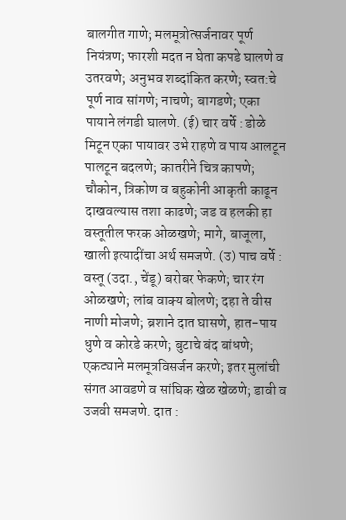बालगीत गाणे; मलमूत्रोत्सर्जनावर पूर्ण नियंत्रण; फारशी मदत न घेता कपडे घालणे व उतरवणे; अनुभव शब्दांकित करणे; स्वत:चे पूर्ण नाव सांगणे; नाचणे; बागडणे; एका पायाने लंगडी घालणे. (ई) चार वर्षे : डोळे मिटून एका पायावर उभे राहणे व पाय आलटून पालटून बदलणे; कातरीने चित्र कापणे; चौकोन, त्रिकोण व बहुकोनी आकृती काढून दाखवल्यास तशा काढणे; जड व हलकी हा वस्तूतील फरक ओळखणे; मागे, बाजूला, खाली इत्यादींचा अर्थ समजणे. (उ) पाच वर्षे : वस्तू (उदा., चेंडू) बरोबर फेकणे; चार रंग ओळखणे; लांब वाक्य बोलणे; दहा ते वीस नाणी मोजणे; ब्रशाने दात घासणे, हात-पाय धुणे व कोरडे करणे; बुटाचे बंद बांधणे; एकट्याने मलमूत्रविसर्जन करणे; इतर मुलांची संगत आवडणे व सांघिक खेळ खेळणे; डावी व उजवी समजणे. दात :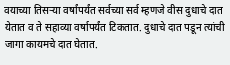वयाच्या तिसऱ्या वर्षांपर्यंत सर्वच्या सर्व म्हणजे वीस दुधाचे दात येतात व ते सहाव्या वर्षापर्यंत टिकतात. दुधाचे दात पडून त्यांची जागा कायमचे दात घेतात.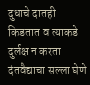दुधाचे दातही किडतात व त्याकडे दुर्लक्ष न करता दंतवैद्याचा सल्ला घेणे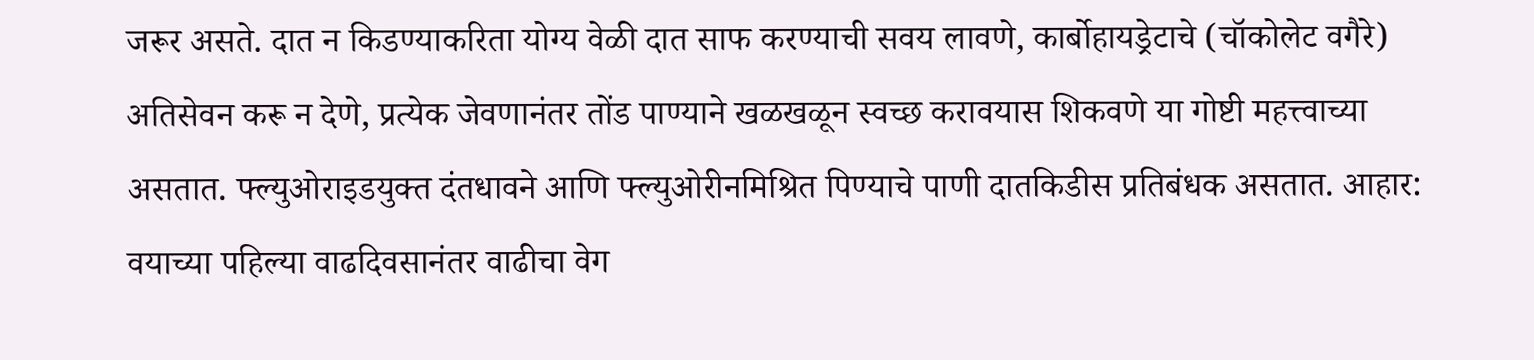जरूर असते. दात न किडण्याकरिता योग्य वेळी दात साफ करण्याची सवय लावणे, कार्बोहायड्रेटाचे (चॉकोलेट वगैरे) अतिसेवन करू न देणे, प्रत्येक जेवणानंतर तोंड पाण्याने खळखळून स्वच्छ करावयास शिकवणे या गोष्टी महत्त्वाच्या असतात. फ्ल्युओराइडयुक्त दंतधावने आणि फ्ल्युओरीनमिश्रित पिण्याचे पाणी दातकिडीस प्रतिबंधक असतात. आहार: वयाच्या पहिल्या वाढदिवसानंतर वाढीचा वेग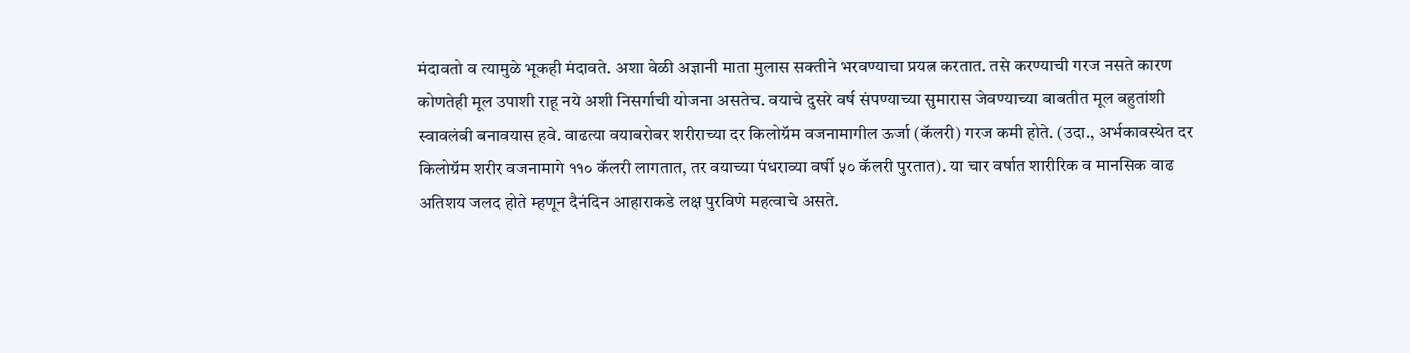मंदावतो व त्यामुळे भूकही मंदावते. अशा वेळी अज्ञानी माता मुलास सक्तीने भरवण्याचा प्रयत्न करतात. तसे करण्याची गरज नसते कारण कोणतेही मूल उपाशी राहू नये अशी निसर्गाची योजना असतेच. वयाचे दुसरे वर्ष संपण्याच्या सुमारास जेवण्याच्या बाबतीत मूल बहुतांशी स्वावलंबी बनावयास हवे. वाढत्या वयाबरोबर शरीराच्या दर किलोग्रॅम वजनामागील ऊर्जा (कॅलरी) गरज कमी होते. (उदा., अर्भकावस्थेत दर किलोग्रॅम शरीर वजनामागे ११० कॅलरी लागतात, तर वयाच्या पंधराव्या वर्षी ५० कॅलरी पुरतात). या चार वर्षात शारीरिक व मानसिक वाढ अतिशय जलद होते म्हणून दैनंदिन आहाराकडे लक्ष पुरविणे महत्वाचे असते.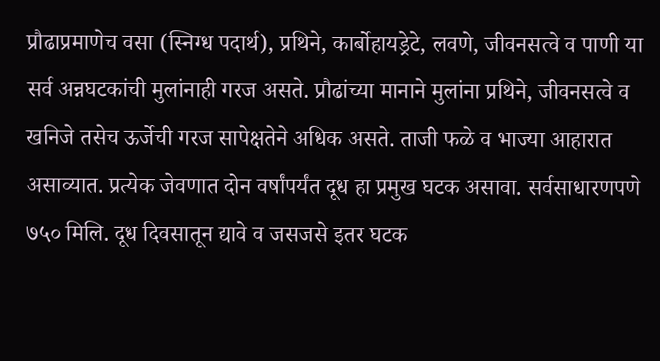प्रौढाप्रमाणेच वसा (स्निग्ध पदार्थ), प्रथिने, कार्बोहायड्रेटे, लवणे, जीवनसत्वे व पाणी या सर्व अन्नघटकांची मुलांनाही गरज असते. प्रौढांच्या मानाने मुलांना प्रथिने, जीवनसत्वे व खनिजे तसेच ऊर्जेची गरज सापेक्षतेने अधिक असते. ताजी फळे व भाज्या आहारात असाव्यात. प्रत्येक जेवणात दोन वर्षांपर्यंत दूध हा प्रमुख घटक असावा. सर्वसाधारणपणे ७५० मिलि. दूध दिवसातून द्यावे व जसजसे इतर घटक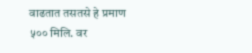वाढतात तसतसे हे प्रमाण ५०० मिलि. वर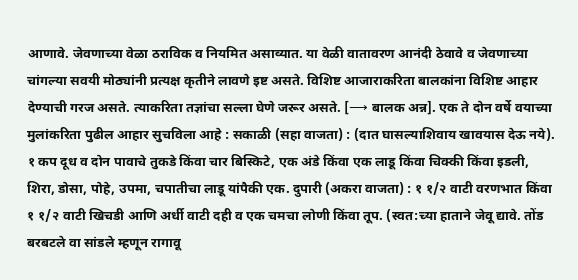आणावे. जेवणाच्या वेळा ठराविक व नियमित असाव्यात. या वेळी वातावरण आनंदी ठेवावे व जेवणाच्या चांगल्या सवयी मोठ्यांनी प्रत्यक्ष कृतीने लावणे इष्ट असते. विशिष्ट आजाराकरिता बालकांना विशिष्ट आहार देण्याची गरज असते. त्याकरिता तज्ञांचा सल्ला घेणे जरूर असते. [⟶ बालक अन्न]. एक ते दोन वर्षे वयाच्या मुलांकरिता पुढील आहार सुचविला आहे : सकाळी (सहा वाजता) : (दात घासल्याशिवाय खावयास देऊ नये). १ कप दूध व दोन पावाचे तुकडे किंवा चार बिस्किटे, एक अंडे किंवा एक लाडू किंवा चिक्की किंवा इडली, शिरा, डोसा, पोहे, उपमा, चपातीचा लाडू यांपैकी एक. दुपारी (अकरा वाजता) : १ १/२ वाटी वरणभात किंवा १ १/२ वाटी खिचडी आणि अर्धी वाटी दही व एक चमचा लोणी किंवा तूप. (स्वत:च्या हाताने जेवू द्यावे. तोंड बरबटले वा सांडले म्हणून रागावू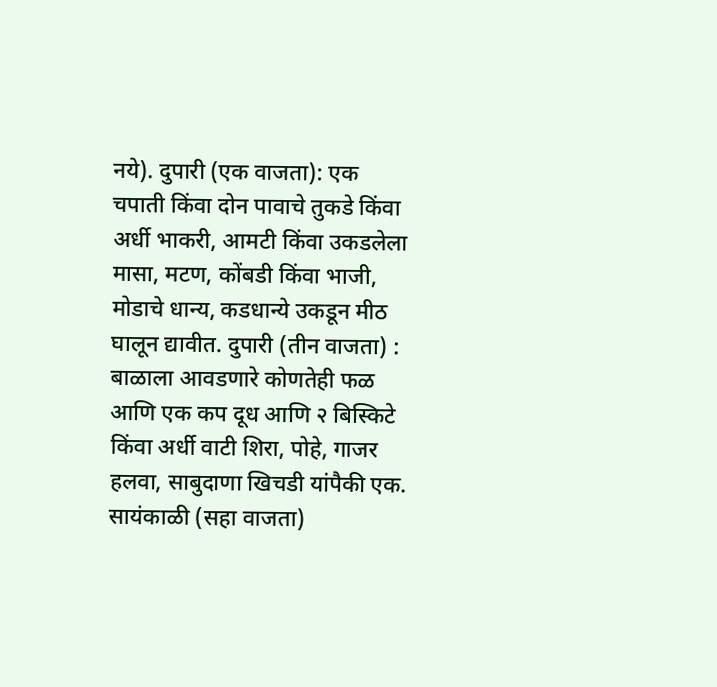नये). दुपारी (एक वाजता): एक चपाती किंवा दोन पावाचे तुकडे किंवा अर्धी भाकरी, आमटी किंवा उकडलेला मासा, मटण, कोंबडी किंवा भाजी, मोडाचे धान्य, कडधान्ये उकडून मीठ घालून द्यावीत. दुपारी (तीन वाजता) : बाळाला आवडणारे कोणतेही फळ आणि एक कप दूध आणि २ बिस्किटे किंवा अर्धी वाटी शिरा, पोहे, गाजर हलवा, साबुदाणा खिचडी यांपैकी एक. सायंकाळी (सहा वाजता)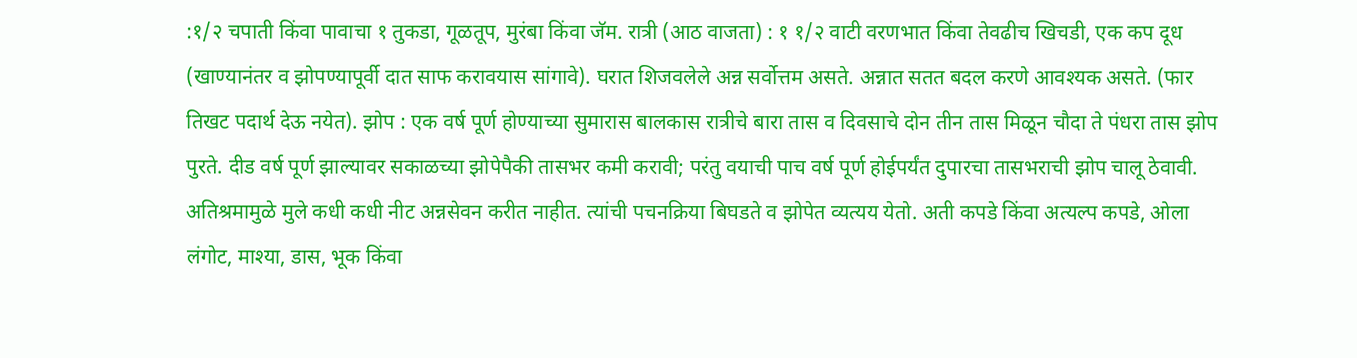:१/२ चपाती किंवा पावाचा १ तुकडा, गूळतूप, मुरंबा किंवा जॅम. रात्री (आठ वाजता) : १ १/२ वाटी वरणभात किंवा तेवढीच खिचडी, एक कप दूध (खाण्यानंतर व झोपण्यापूर्वी दात साफ करावयास सांगावे). घरात शिजवलेले अन्न सर्वोत्तम असते. अन्नात सतत बदल करणे आवश्यक असते. (फार तिखट पदार्थ देऊ नयेत). झोप : एक वर्ष पूर्ण होण्याच्या सुमारास बालकास रात्रीचे बारा तास व दिवसाचे दोन तीन तास मिळून चौदा ते पंधरा तास झोप पुरते. दीड वर्ष पूर्ण झाल्यावर सकाळच्या झोपेपैकी तासभर कमी करावी; परंतु वयाची पाच वर्ष पूर्ण होईपर्यंत दुपारचा तासभराची झोप चालू ठेवावी. अतिश्रमामुळे मुले कधी कधी नीट अन्नसेवन करीत नाहीत. त्यांची पचनक्रिया बिघडते व झोपेत व्यत्यय येतो. अती कपडे किंवा अत्यल्प कपडे, ओला लंगोट, माश्या, डास, भूक किंवा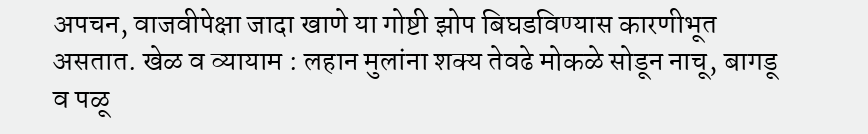अपचन, वाजवीपेक्षा जादा खाणे या गोष्टी झोप बिघडविण्यास कारणीभूत असतात. खेळ व व्यायाम : लहान मुलांना शक्य तेवढे मोकळे सोडून नाचू, बागडू व पळू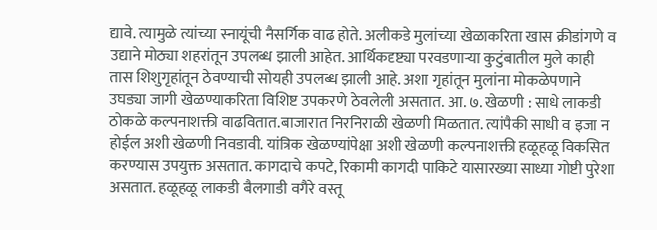द्यावे. त्यामुळे त्यांच्या स्नायूंची नैसर्गिक वाढ होते. अलीकडे मुलांच्या खेळाकरिता खास क्रीडांगणे व उद्याने मोठ्या शहरांतून उपलब्ध झाली आहेत. आर्थिकदृष्ट्या परवडणाऱ्या कुटुंबातील मुले काही तास शिशुगृहांतून ठेवण्याची सोयही उपलब्ध झाली आहे. अशा गृहांतून मुलांना मोकळेपणाने उघड्या जागी खेळण्याकरिता विशिष्ट उपकरणे ठेवलेली असतात. आ. ७. खेळणी : साधे लाकडी ठोकळे कल्पनाशक्ती वाढवितात.बाजारात निरनिराळी खेळणी मिळतात. त्यांपैकी साधी व इजा न होईल अशी खेळणी निवडावी. यांत्रिक खेळण्यांपेक्षा अशी खेळणी कल्पनाशक्ती हळूहळू विकसित करण्यास उपयुक्त असतात. कागदाचे कपटे, रिकामी कागदी पाकिटे यासारख्या साध्या गोष्टी पुरेशा असतात. हळूहळू लाकडी बैलगाडी वगैरे वस्तू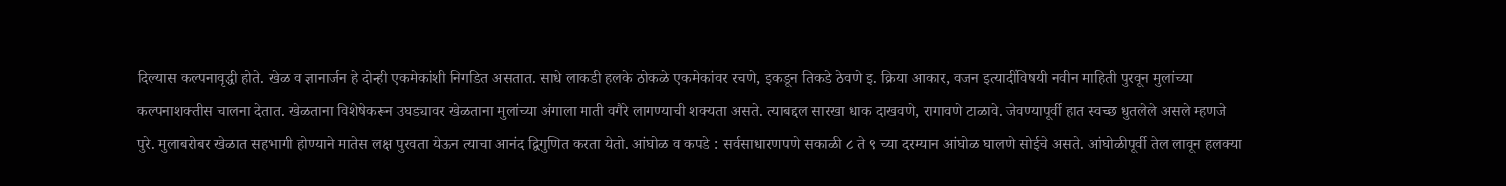दिल्यास कल्पनावृद्धी होते. खेळ व ज्ञानार्जन हे दोन्ही एकमेकांशी निगडित असतात. साधे लाकडी हलके ठोकळे एकमेकांवर रचणे, इकडून तिकडे ठेवणे इ. क्रिया आकार, वजन इत्यादींविषयी नवीन माहिती पुरवून मुलांच्या कल्पनाशक्तीस चालना देतात. खेळताना विशेषेकरून उघड्यावर खेळताना मुलांच्या अंगाला माती वगैरे लागण्याची शक्यता असते. त्याबद्दल सारखा धाक दाखवणे, रागावणे टाळावे. जेवण्यापूर्वी हात स्वच्छ धुतलेले असले म्हणजे पुरे. मुलाबरोबर खेळात सहभागी होण्याने मातेस लक्ष पुरवता येऊन त्याचा आनंद द्विगुणित करता येतो. आंघोळ व कपडे : सर्वसाधारणपणे सकाळी ८ ते ९ च्या दरम्यान आंघोळ घालणे सोईचे असते. आंघोळीपूर्वी तेल लावून हलक्या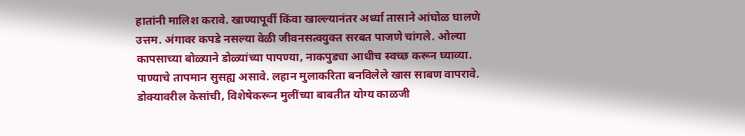हातांनी मालिश करावे. खाण्यापूर्वी किंवा खाल्ल्यानंतर अर्ध्या तासाने आंघोळ घालणे उत्तम. अंगावर कपडे नसल्या वेळी जीवनसत्वयुक्त सरबत पाजणे चांगले. ओल्या कापसाच्या बोळ्याने डोळ्यांच्या पापण्या, नाकपुड्या आधीच स्वच्छ करून घ्याव्या. पाण्याचे तापमान सुसह्य असावे. लहान मुलाकरिता बनविलेले खास साबण वापरावे. डोक्यावरील केसांची, विशेषेकरून मुलींच्या बाबतीत योग्य काळजी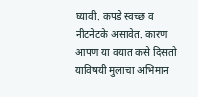घ्यावी. कपडे स्वच्छ व नीटनेटके असावेत. कारण आपण या वयात कसे दिसतो याविषयी मुलाचा अभिमान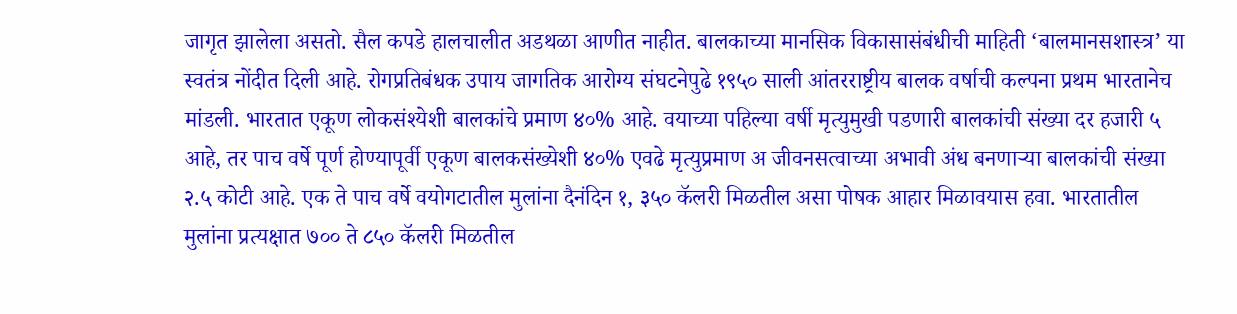जागृत झालेला असतो. सैल कपडे हालचालीत अडथळा आणीत नाहीत. बालकाच्या मानसिक विकासासंबंधीची माहिती ‘बालमानसशास्त्र’ या स्वतंत्र नोंदीत दिली आहे. रोगप्रतिबंधक उपाय जागतिक आरोग्य संघटनेपुढे १९५० साली आंतरराष्ट्रीय बालक वर्षाची कल्पना प्रथम भारतानेच मांडली. भारतात एकूण लोकसंश्येशी बालकांचे प्रमाण ४०% आहे. वयाच्या पहिल्या वर्षी मृत्युमुखी पडणारी बालकांची संख्या दर हजारी ५ आहे, तर पाच वर्षे पूर्ण होण्यापूर्वी एकूण बालकसंख्येशी ४०% एवढे मृत्युप्रमाण अ जीवनसत्वाच्या अभावी अंध बनणाऱ्या बालकांची संख्या २.५ कोटी आहे. एक ते पाच वर्षे वयोगटातील मुलांना दैनंदिन १, ३५० कॅलरी मिळतील असा पोषक आहार मिळावयास हवा. भारतातील मुलांना प्रत्यक्षात ७०० ते ८५० कॅलरी मिळतील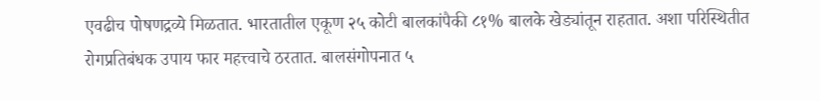एवढीच पोषणद्रव्ये मिळतात. भारतातील एकूण २५ कोटी बालकांपैकी ८१% बालके खेड्यांतून राहतात. अशा परिस्थितीत रोगप्रतिबंधक उपाय फार महत्त्वाचे ठरतात. बालसंगोपनात ५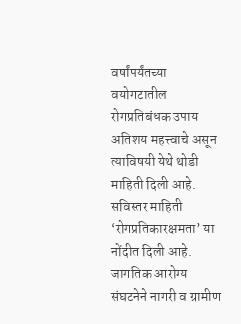वर्षांपर्यंतच्या वयोगटातील रोगप्रतिबंधक उपाय अतिशय महत्त्वाचे असून त्याविषयी येथे थोडी माहिती दिली आहे. सविस्तर माहिती ‘रोगप्रतिकारक्षमता’ या नोंदीत दिली आहे. जागतिक आरोग्य संघटनेने नागरी व ग्रामीण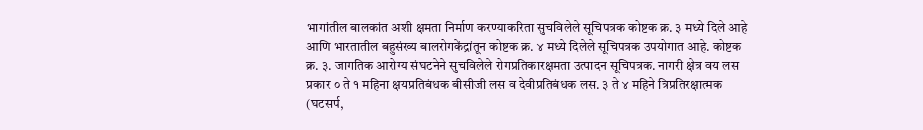भागांतील बालकांत अशी क्षमता निर्माण करण्याकरिता सुचविलेले सूचिपत्रक कोष्टक क्र. ३ मध्ये दिले आहे आणि भारतातील बहुसंख्य बालरोगकेंद्रांतून कोष्टक क्र. ४ मध्ये दिलेले सूचिपत्रक उपयोगात आहे. कोष्टक क्र. ३. जागतिक आरोग्य संघटनेने सुचविलेले रोगप्रतिकारक्षमता उत्पादन सूचिपत्रक. नागरी क्षेत्र वय लस प्रकार ० ते १ महिना क्षयप्रतिबंधक बीसीजी लस व देवीप्रतिबंधक लस. ३ ते ४ महिने त्रिप्रतिरक्षात्मक (घटसर्प,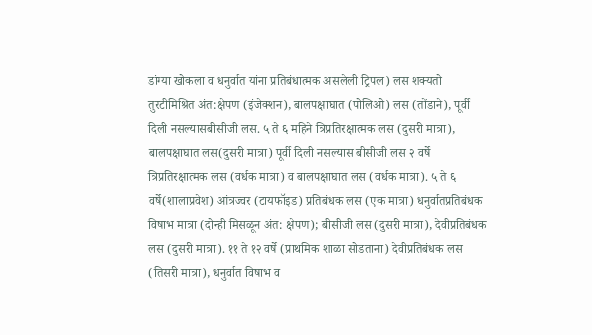डांग्या खोकला व धनुर्वात यांना प्रतिबंधात्मक असलेली ट्रिपल) लस शक्यतो तुरटीमिश्रित अंत:क्षेपण (इंजेक्शन), बालपक्षाघात (पोलिओ) लस (तोंडाने), पूर्वी दिली नसल्यासबीसीजी लस. ५ ते ६ महिने त्रिप्रतिरक्षात्मक लस (दुसरी मात्रा), बालपक्षाघात लस(दुसरी मात्रा) पूर्वी दिली नसल्यास बीसीजी लस २ वर्षे त्रिप्रतिरक्षात्मक लस (वर्धक मात्रा) व बालपक्षाघात लस (वर्धक मात्रा). ५ ते ६ वर्षे(शालाप्रवेश) आंत्रज्वर (टायफॉइड) प्रतिबंधक लस (एक मात्रा) धनुर्वातप्रतिबंधक विषाभ मात्रा (दोन्ही मिसळून अंत: क्षेपण); बीसीजी लस (दुसरी मात्रा), देवीप्रतिबंधक लस (दुसरी मात्रा). ११ ते १२ वर्षे (प्राथमिक शाळा सोडताना) देवीप्रतिबंधक लस (तिसरी मात्रा), धनुर्वात विषाभ व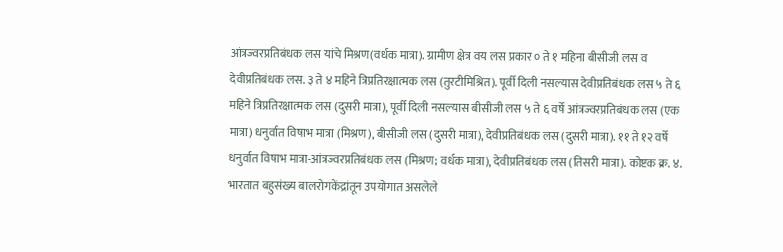आंत्रज्वरप्रतिबंधक लस यांचे मिश्रण(वर्धक मात्रा). ग्रामीण क्षेत्र वय लस प्रकार ० ते १ महिना बीसीजी लस व देवीप्रतिबंधक लस. ३ ते ४ महिने त्रिप्रतिरक्षात्मक लस (तुरटीमिश्रित). पूर्वी दिली नसल्यास देवीप्रतिबंधक लस ५ ते ६ महिने त्रिप्रतिरक्षात्मक लस (दुसरी मात्रा), पूर्वी दिली नसल्यास बीसीजी लस ५ ते ६ वर्षे आंत्रज्वरप्रतिबंधक लस (एक मात्रा) धनुर्वात विषाभ मात्रा (मिश्रण), बीसीजी लस (दुसरी मात्रा), देवीप्रतिबंधक लस (दुसरी मात्रा). ११ ते १२ वर्षे धनुर्वात विषाभ मात्रा-आंत्रज्वरप्रतिबंधक लस (मिश्रण; वर्धक मात्रा), देवीप्रतिबंधक लस (तिसरी मात्रा). कोष्टक क्र. ४. भारतात बहुसंख्य बालरोगकेंद्रांतून उपयोगात असलेले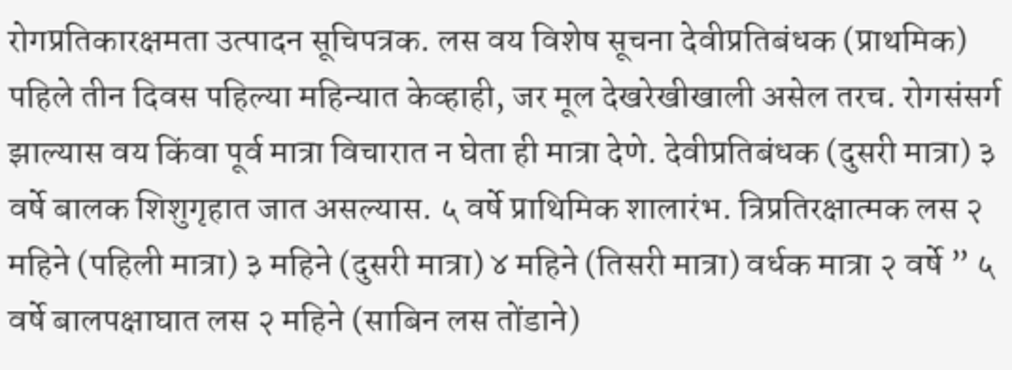रोगप्रतिकारक्षमता उत्पादन सूचिपत्रक. लस वय विशेष सूचना देवीप्रतिबंधक (प्राथमिक) पहिले तीन दिवस पहिल्या महिन्यात केव्हाही, जर मूल देखरेखीखाली असेल तरच. रोगसंसर्ग झाल्यास वय किंवा पूर्व मात्रा विचारात न घेता ही मात्रा देणे. देवीप्रतिबंधक (दुसरी मात्रा) ३ वर्षे बालक शिशुगृहात जात असल्यास. ५ वर्षे प्राथिमिक शालारंभ. त्रिप्रतिरक्षात्मक लस २ महिने (पहिली मात्रा) ३ महिने (दुसरी मात्रा) ४ महिने (तिसरी मात्रा) वर्धक मात्रा २ वर्षे ” ५ वर्षे बालपक्षाघात लस २ महिने (साबिन लस तोंडाने)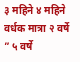३ महिने ४ महिने वर्धक मात्रा २ वर्षे ” ५ वर्षे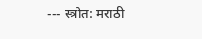--- स्त्रोत: मराठी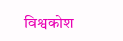विश्वकोश